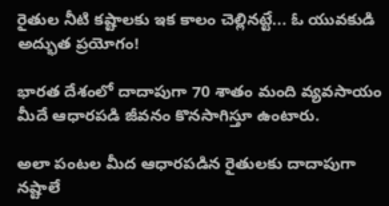రైతుల నీటి కష్టాలకు ఇక కాలం చెల్లినట్టే... ఓ యువకుడి అద్భుత ప్రయోగం!

భారత దేశంలో దాదాపుగా 70 శాతం మంది వ్యవసాయం మీదే ఆధారపడి జీవనం కొనసాగిస్తూ ఉంటారు.

అలా పంటల మీద ఆధారపడిన రైతులకు దాదాపుగా నష్టాలే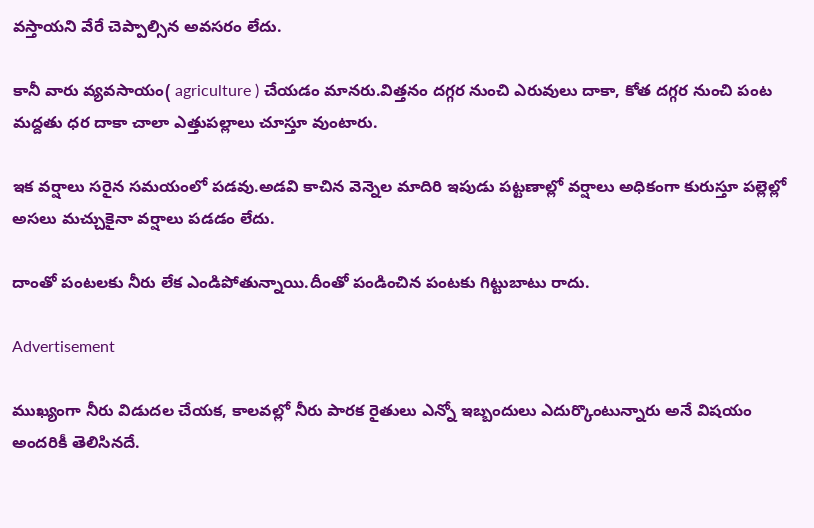వస్తాయని వేరే చెప్పాల్సిన అవసరం లేదు.

కానీ వారు వ్యవసాయం( agriculture ) చేయడం మానరు.విత్తనం దగ్గర నుంచి ఎరువులు దాకా, కోత దగ్గర నుంచి పంట మద్దతు ధర దాకా చాలా ఎత్తుపల్లాలు చూస్తూ వుంటారు.

ఇక వర్షాలు సరైన సమయంలో పడవు.అడవి కాచిన వెన్నెల మాదిరి ఇపుడు పట్టణాల్లో వర్షాలు అధికంగా కురుస్తూ పల్లెల్లో అసలు మచ్చుకైనా వర్షాలు పడడం లేదు.

దాంతో పంటలకు నీరు లేక ఎండిపోతున్నాయి.దీంతో పండించిన పంటకు గిట్టుబాటు రాదు.

Advertisement

ముఖ్యంగా నీరు విడుదల చేయక, కాలవల్లో నీరు పారక రైతులు ఎన్నో ఇబ్బందులు ఎదుర్కొంటున్నారు అనే విషయం అందరికీ తెలిసినదే.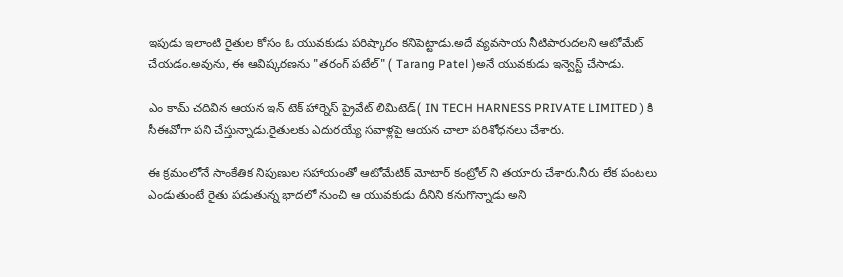ఇపుడు ఇలాంటి రైతుల కోసం ఓ యువకుడు పరిష్కారం కనిపెట్టాడు.అదే వ్యవసాయ నీటిపారుదలని ఆటోమేట్ చేయడం.అవును, ఈ ఆవిష్కరణను "తరంగ్ పటేల్" ( Tarang Patel )అనే యువకుడు ఇన్వెస్ట్ చేసాడు.

ఎం కామ్ చదివిన ఆయన ఇన్ టెక్ హార్నెస్ ప్రైవేట్ లిమిటెడ్( IN TECH HARNESS PRIVATE LIMITED ) కి సీఈవోగా పని చేస్తున్నాడు.రైతులకు ఎదురయ్యే సవాళ్లపై ఆయన చాలా పరిశోధనలు చేశారు.

ఈ క్రమంలోనే సాంకేతిక నిపుణుల సహాయంతో ఆటోమేటిక్ మోటార్ కంట్రోల్ ని తయారు చేశారు.నీరు లేక పంటలు ఎండుతుంటే రైతు పడుతున్న భాదలో నుంచి ఆ యువకుడు దీనిని కనుగొన్నాడు అని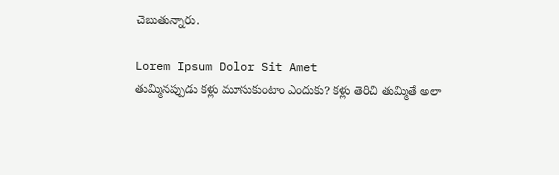చెబుతున్నారు.

Lorem Ipsum Dolor Sit Amet
తుమ్మినప్పుడు కళ్లు మూసుకుంటాం ఎందుకు? కళ్లు తెరిచి తుమ్మితే అలా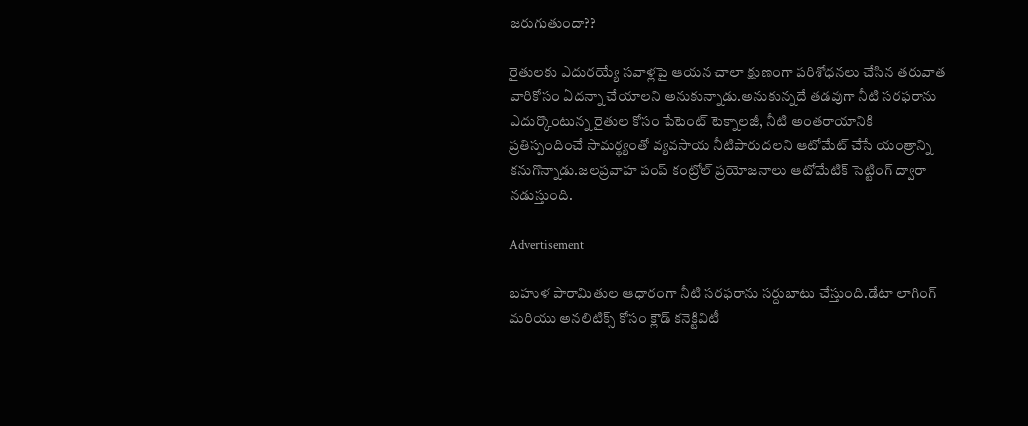జరుగుతుందా??

రైతులకు ఎదురయ్యే సవాళ్లపై ఆయన చాలా క్షుణంగా పరిశోధనలు చేసిన తరువాత వారికోసం ఏదన్నా చేయాలని అనుకున్నాడు.అనుకున్నదే తడవుగా నీటి సరఫరాను ఎదుర్కొంటున్న రైతుల కోసం పేటెంట్ టెక్నాలజీ, నీటి అంతరాయానికి ప్రతిస్పందించే సామర్థ్యంతో వ్యవసాయ నీటిపారుదలని ఆటోమేట్ చేసే యంత్రాన్ని కనుగొన్నాడు.జలప్రవాహ పంప్ కంట్రోల్ ప్రయోజనాలు ఆటోమేటిక్ సెట్టింగ్ ద్వారా నడుస్తుంది.

Advertisement

బహుళ పారామితుల ఆధారంగా నీటి సరఫరాను సర్దుబాటు చేస్తుంది.డేటా లాగింగ్ మరియు అనలిటిక్స్ కోసం క్లౌడ్ కనెక్టివిటీ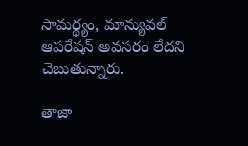సామర్థ్యం, మాన్యువల్ ఆపరేషన్ అవసరం లేదని చెబుతున్నారు.

తాజా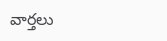వార్తలు